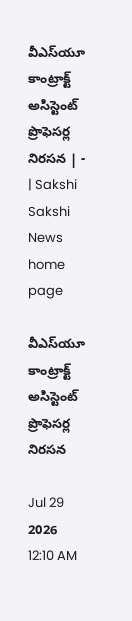వీఎస్‌యూ కాంట్రాక్ట్‌ అసిస్టెంట్‌ ప్రొఫెసర్ల నిరసన | - | Sakshi
Sakshi News home page

వీఎస్‌యూ కాంట్రాక్ట్‌ అసిస్టెంట్‌ ప్రొఫెసర్ల నిరసన

Jul 29 2026 12:10 AM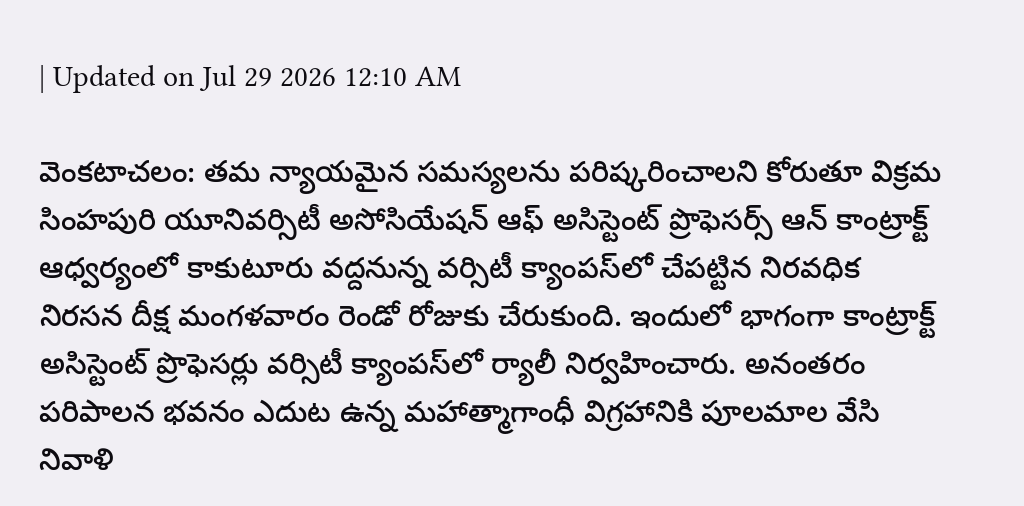| Updated on Jul 29 2026 12:10 AM

వెంకటాచలం: తమ న్యాయమైన సమస్యలను పరిష్కరించాలని కోరుతూ విక్రమ సింహపురి యూనివర్సిటీ అసోసియేషన్‌ ఆఫ్‌ అసిస్టెంట్‌ ప్రొఫెసర్స్‌ ఆన్‌ కాంట్రాక్ట్‌ ఆధ్వర్యంలో కాకుటూరు వద్దనున్న వర్సిటీ క్యాంపస్‌లో చేపట్టిన నిరవధిక నిరసన దీక్ష మంగళవారం రెండో రోజుకు చేరుకుంది. ఇందులో భాగంగా కాంట్రాక్ట్‌ అసిస్టెంట్‌ ప్రొఫెసర్లు వర్సిటీ క్యాంపస్‌లో ర్యాలీ నిర్వహించారు. అనంతరం పరిపాలన భవనం ఎదుట ఉన్న మహాత్మాగాంధీ విగ్రహానికి పూలమాల వేసి నివాళి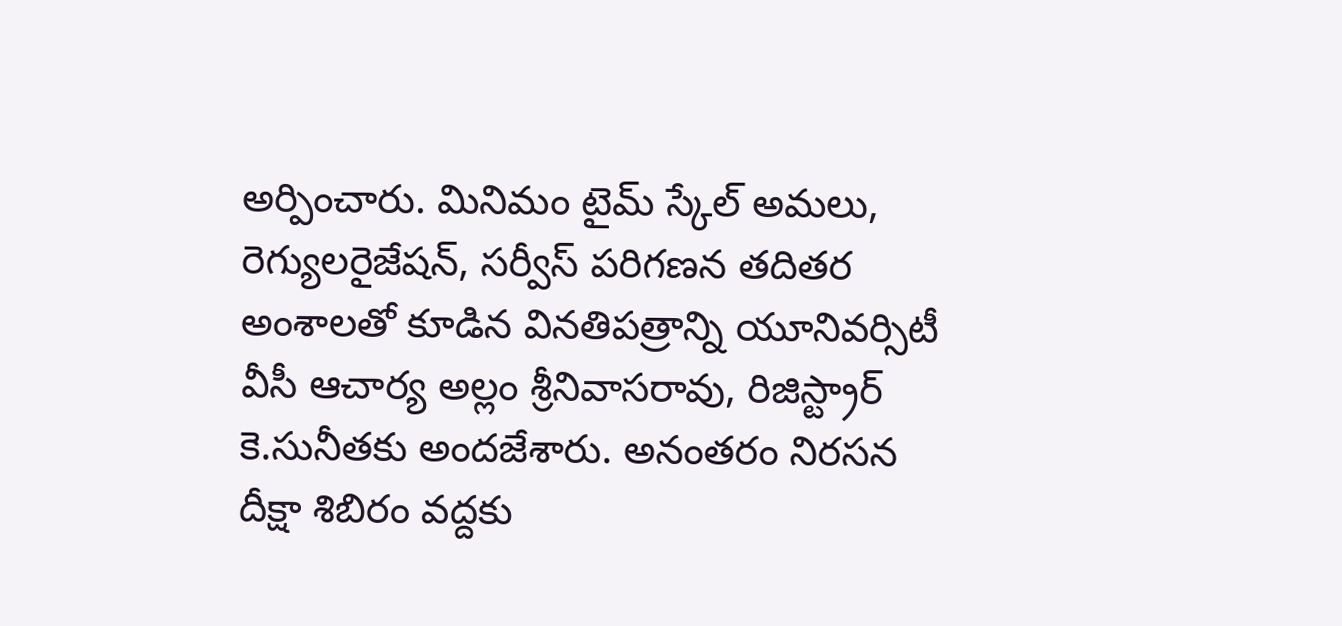అర్పించారు. మినిమం టైమ్‌ స్కేల్‌ అమలు, రెగ్యులరైజేషన్‌, సర్వీస్‌ పరిగణన తదితర అంశాలతో కూడిన వినతిపత్రాన్ని యూనివర్సిటీ వీసీ ఆచార్య అల్లం శ్రీనివాసరావు, రిజిస్ట్రార్‌ కె.సునీతకు అందజేశారు. అనంతరం నిరసన దీక్షా శిబిరం వద్దకు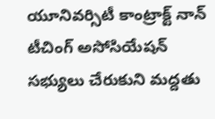యూనివర్సిటీ కాంట్రాక్ట్‌ నాన్‌ టీచింగ్‌ అసోసియేషన్‌ సభ్యులు చేరుకుని మద్దతు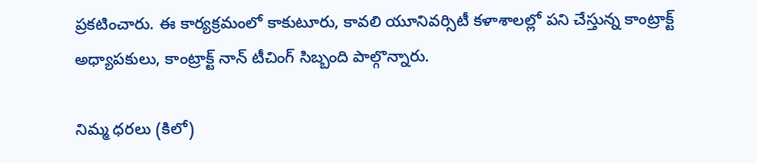ప్రకటించారు. ఈ కార్యక్రమంలో కాకుటూరు, కావలి యూనివర్సిటీ కళాశాలల్లో పని చేస్తున్న కాంట్రాక్ట్‌ అధ్యాపకులు, కాంట్రాక్ట్‌ నాన్‌ టీచింగ్‌ సిబ్బంది పాల్గొన్నారు.

నిమ్మ ధరలు (కిలో)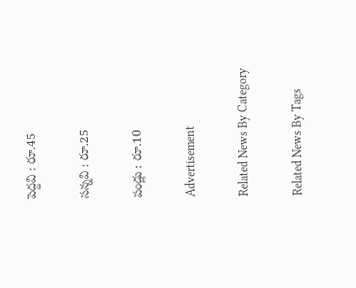పెద్దవి : రూ.45

సన్నవి : రూ.25

పండ్లు : రూ.10

Advertisement

Related News By Category

Related News By Tags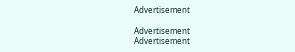Advertisement

Advertisement
Advertisement